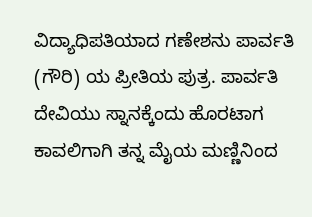ವಿದ್ಯಾಧಿಪತಿಯಾದ ಗಣೇಶನು ಪಾರ್ವತಿ (ಗೌರಿ) ಯ ಪ್ರೀತಿಯ ಪುತ್ರ. ಪಾರ್ವತಿ ದೇವಿಯು ಸ್ನಾನಕ್ಕೆಂದು ಹೊರಟಾಗ ಕಾವಲಿಗಾಗಿ ತನ್ನ ಮೈಯ ಮಣ್ಣಿನಿಂದ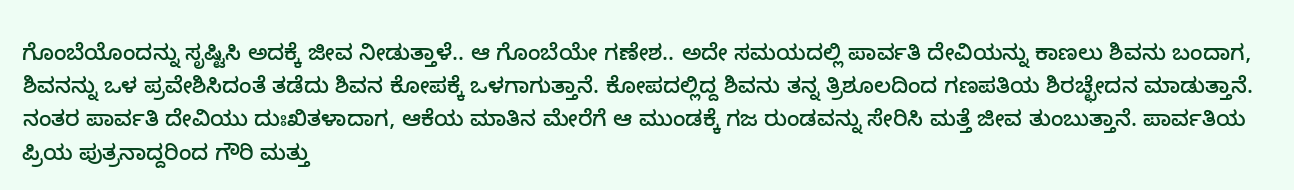ಗೊಂಬೆಯೊಂದನ್ನು ಸೃಷ್ಟಿಸಿ ಅದಕ್ಕೆ ಜೀವ ನೀಡುತ್ತಾಳೆ.. ಆ ಗೊಂಬೆಯೇ ಗಣೇಶ.. ಅದೇ ಸಮಯದಲ್ಲಿ ಪಾರ್ವತಿ ದೇವಿಯನ್ನು ಕಾಣಲು ಶಿವನು ಬಂದಾಗ, ಶಿವನನ್ನು ಒಳ ಪ್ರವೇಶಿಸಿದಂತೆ ತಡೆದು ಶಿವನ ಕೋಪಕ್ಕೆ ಒಳಗಾಗುತ್ತಾನೆ. ಕೋಪದಲ್ಲಿದ್ದ ಶಿವನು ತನ್ನ ತ್ರಿಶೂಲದಿಂದ ಗಣಪತಿಯ ಶಿರಚ್ಛೇದನ ಮಾಡುತ್ತಾನೆ. ನಂತರ ಪಾರ್ವತಿ ದೇವಿಯು ದುಃಖಿತಳಾದಾಗ, ಆಕೆಯ ಮಾತಿನ ಮೇರೆಗೆ ಆ ಮುಂಡಕ್ಕೆ ಗಜ ರುಂಡವನ್ನು ಸೇರಿಸಿ ಮತ್ತೆ ಜೀವ ತುಂಬುತ್ತಾನೆ. ಪಾರ್ವತಿಯ ಪ್ರಿಯ ಪುತ್ರನಾದ್ದರಿಂದ ಗೌರಿ ಮತ್ತು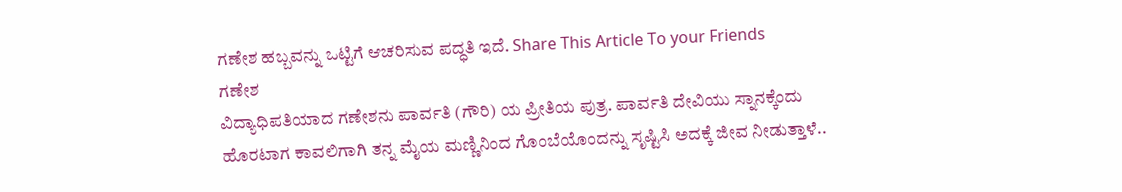ಗಣೇಶ ಹಬ್ಬವನ್ನು ಒಟ್ಟಿಗೆ ಆಚರಿಸುವ ಪದ್ಧತಿ ಇದೆ. Share This Article To your Friends
ಗಣೇಶ
ವಿದ್ಯಾಧಿಪತಿಯಾದ ಗಣೇಶನು ಪಾರ್ವತಿ (ಗೌರಿ) ಯ ಪ್ರೀತಿಯ ಪುತ್ರ. ಪಾರ್ವತಿ ದೇವಿಯು ಸ್ನಾನಕ್ಕೆಂದು ಹೊರಟಾಗ ಕಾವಲಿಗಾಗಿ ತನ್ನ ಮೈಯ ಮಣ್ಣಿನಿಂದ ಗೊಂಬೆಯೊಂದನ್ನು ಸೃಷ್ಟಿಸಿ ಅದಕ್ಕೆ ಜೀವ ನೀಡುತ್ತಾಳೆ..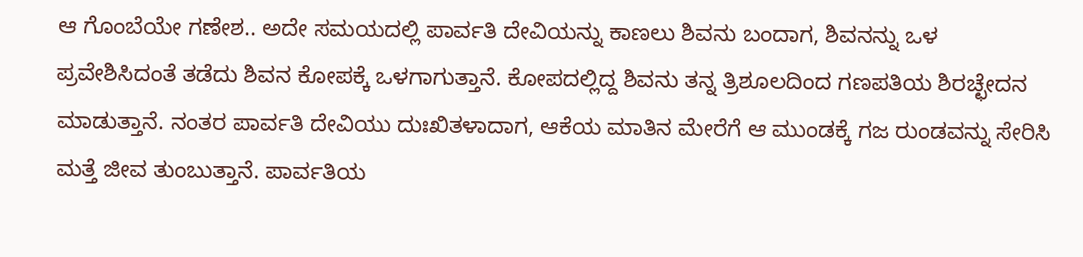ಆ ಗೊಂಬೆಯೇ ಗಣೇಶ.. ಅದೇ ಸಮಯದಲ್ಲಿ ಪಾರ್ವತಿ ದೇವಿಯನ್ನು ಕಾಣಲು ಶಿವನು ಬಂದಾಗ, ಶಿವನನ್ನು ಒಳ ಪ್ರವೇಶಿಸಿದಂತೆ ತಡೆದು ಶಿವನ ಕೋಪಕ್ಕೆ ಒಳಗಾಗುತ್ತಾನೆ. ಕೋಪದಲ್ಲಿದ್ದ ಶಿವನು ತನ್ನ ತ್ರಿಶೂಲದಿಂದ ಗಣಪತಿಯ ಶಿರಚ್ಛೇದನ ಮಾಡುತ್ತಾನೆ. ನಂತರ ಪಾರ್ವತಿ ದೇವಿಯು ದುಃಖಿತಳಾದಾಗ, ಆಕೆಯ ಮಾತಿನ ಮೇರೆಗೆ ಆ ಮುಂಡಕ್ಕೆ ಗಜ ರುಂಡವನ್ನು ಸೇರಿಸಿ ಮತ್ತೆ ಜೀವ ತುಂಬುತ್ತಾನೆ. ಪಾರ್ವತಿಯ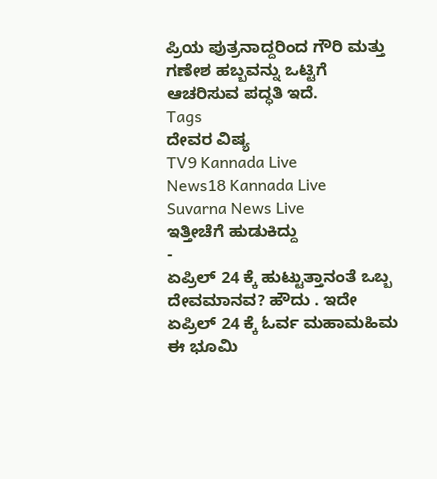ಪ್ರಿಯ ಪುತ್ರನಾದ್ದರಿಂದ ಗೌರಿ ಮತ್ತು ಗಣೇಶ ಹಬ್ಬವನ್ನು ಒಟ್ಟಿಗೆ ಆಚರಿಸುವ ಪದ್ಧತಿ ಇದೆ.
Tags
ದೇವರ ವಿಷ್ಯ
TV9 Kannada Live
News18 Kannada Live
Suvarna News Live
ಇತ್ತೀಚೆಗೆ ಹುಡುಕಿದ್ದು
-
ಏಪ್ರಿಲ್ 24 ಕ್ಕೆ ಹುಟ್ಟುತ್ತಾನಂತೆ ಒಬ್ಬ ದೇವಮಾನವ? ಹೌದು . ಇದೇ ಏಪ್ರಿಲ್ 24 ಕ್ಕೆ ಓರ್ವ ಮಹಾಮಹಿಮ ಈ ಭೂಮಿ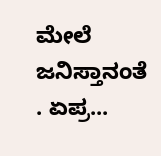ಮೇಲೆ ಜನಿಸ್ತಾನಂತೆ . ಏಪ್ರ...